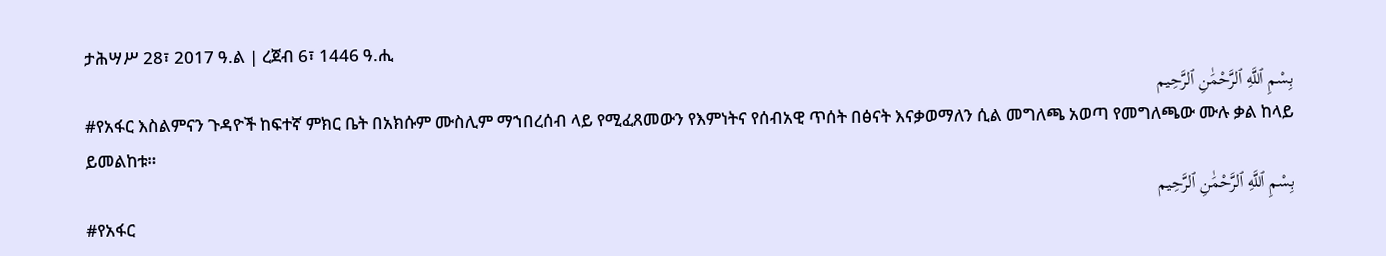ታሕሣሥ 28፣ 2017 ዓ.ል | ረጀብ 6፣ 1446 ዓ.ሒ
بِسْمِ ٱللَّهِ ٱلرَّحْمَٰنِ ٱلرَّحِيم
#የአፋር እስልምናን ጉዳዮች ከፍተኛ ምክር ቤት በአክሱም ሙስሊም ማኀበረሰብ ላይ የሚፈጸመውን የእምነትና የሰብአዊ ጥሰት በፅናት እናቃወማለን ሲል መግለጫ አወጣ የመግለጫው ሙሉ ቃል ከላይ ይመልከቱ።
بِسْمِ ٱللَّهِ ٱلرَّحْمَٰنِ ٱلرَّحِيم
#የአፋር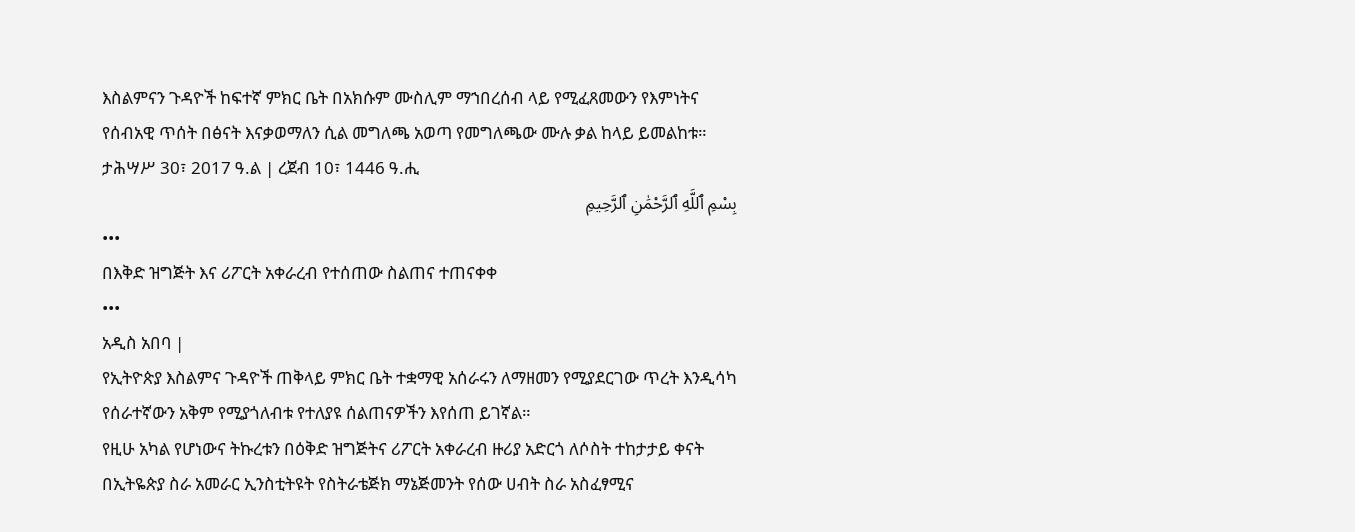እስልምናን ጉዳዮች ከፍተኛ ምክር ቤት በአክሱም ሙስሊም ማኀበረሰብ ላይ የሚፈጸመውን የእምነትና የሰብአዊ ጥሰት በፅናት እናቃወማለን ሲል መግለጫ አወጣ የመግለጫው ሙሉ ቃል ከላይ ይመልከቱ።
ታሕሣሥ 30፣ 2017 ዓ.ል | ረጀብ 10፣ 1446 ዓ.ሒ
بِسْمِ ٱللَّهِ ٱلرَّحْمَٰنِ ٱلرَّحِيمِ
•••
በእቅድ ዝግጅት እና ሪፖርት አቀራረብ የተሰጠው ስልጠና ተጠናቀቀ
•••
አዲስ አበባ |
የኢትዮጵያ እስልምና ጉዳዮች ጠቅላይ ምክር ቤት ተቋማዊ አሰራሩን ለማዘመን የሚያደርገው ጥረት እንዲሳካ የሰራተኛውን አቅም የሚያጎለብቱ የተለያዩ ሰልጠናዎችን እየሰጠ ይገኛል።
የዚሁ አካል የሆነውና ትኩረቱን በዕቅድ ዝግጅትና ሪፖርት አቀራረብ ዙሪያ አድርጎ ለሶስት ተከታታይ ቀናት
በኢትዬጵያ ስራ አመራር ኢንስቲትዩት የስትራቴጅክ ማኔጅመንት የሰው ሀብት ስራ አስፈፃሚና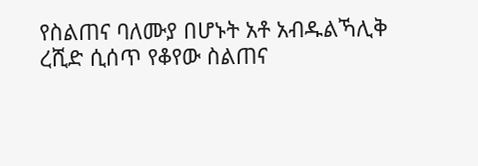የስልጠና ባለሙያ በሆኑት አቶ አብዱልኻሊቅ ረሺድ ሲሰጥ የቆየው ስልጠና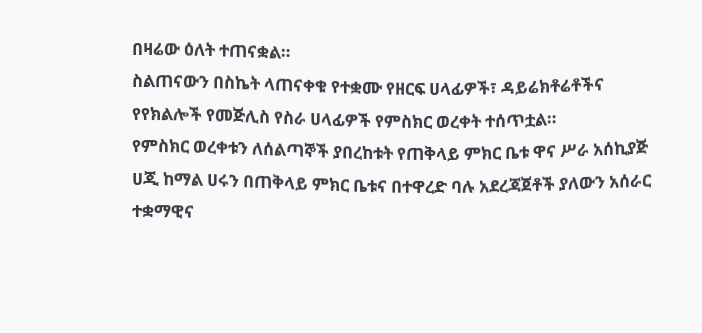በዛሬው ዕለት ተጠናቋል።
ስልጠናውን በስኬት ላጠናቀቁ የተቋሙ የዘርፍ ሀላፊዎች፣ ዳይሬክቶሬቶችና የየክልሎች የመጅሊስ የስራ ሀላፊዎች የምስክር ወረቀት ተሰጥቷል።
የምስክር ወረቀቱን ለሰልጣኞች ያበረከቱት የጠቅላይ ምክር ቤቱ ዋና ሥራ አሰኪያጅ ሀጂ ከማል ሀሩን በጠቅላይ ምክር ቤቱና በተዋረድ ባሉ አደረጃጀቶች ያለውን አሰራር ተቋማዊና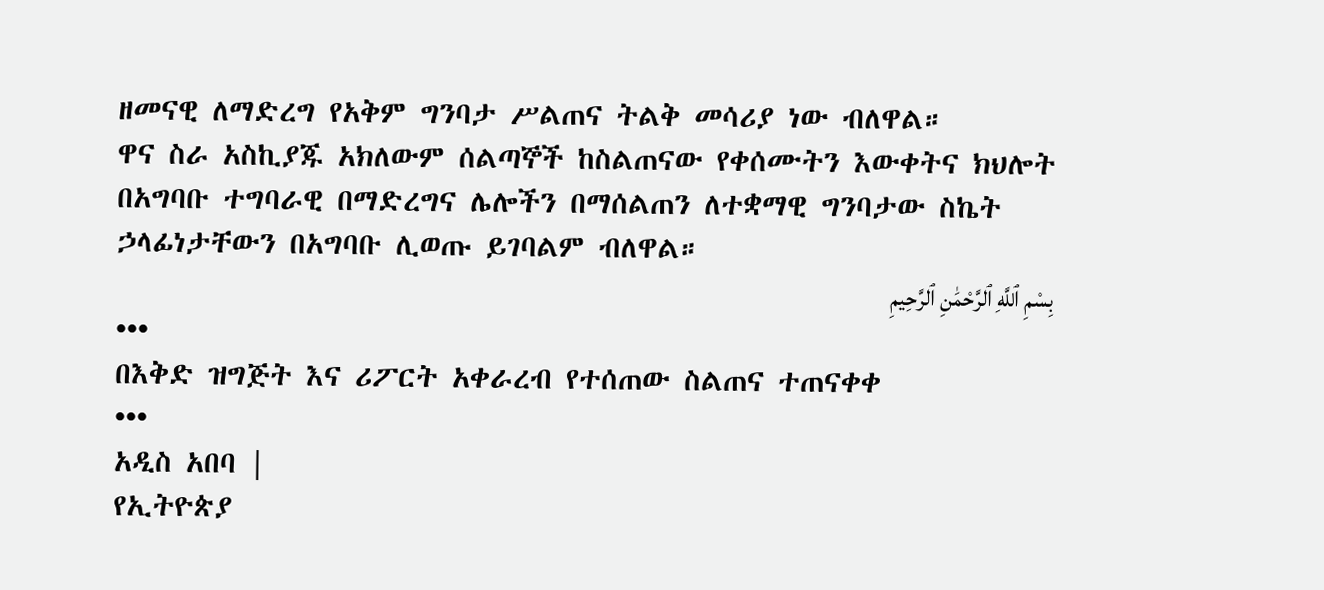ዘመናዊ ለማድረግ የአቅም ግንባታ ሥልጠና ትልቅ መሳሪያ ነው ብለዋል።
ዋና ስራ አስኪያጁ አክለውም ሰልጣኞች ከስልጠናው የቀሰሙትን እውቀትና ክህሎት በአግባቡ ተግባራዊ በማድረግና ሌሎችን በማሰልጠን ለተቋማዊ ግንባታው ስኬት ኃላፊነታቸውን በአግባቡ ሊወጡ ይገባልም ብለዋል።
بِسْمِ ٱللَّهِ ٱلرَّحْمَٰنِ ٱلرَّحِيمِ
•••
በእቅድ ዝግጅት እና ሪፖርት አቀራረብ የተሰጠው ስልጠና ተጠናቀቀ
•••
አዲስ አበባ |
የኢትዮጵያ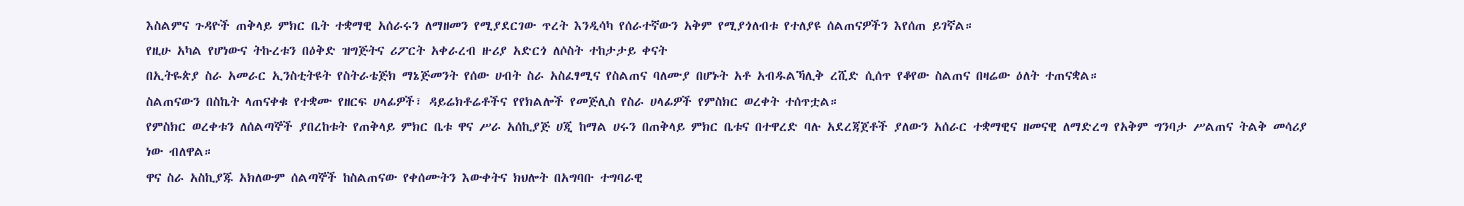እስልምና ጉዳዮች ጠቅላይ ምክር ቤት ተቋማዊ አሰራሩን ለማዘመን የሚያደርገው ጥረት እንዲሳካ የሰራተኛውን አቅም የሚያጎለብቱ የተለያዩ ሰልጠናዎችን እየሰጠ ይገኛል።
የዚሁ አካል የሆነውና ትኩረቱን በዕቅድ ዝግጅትና ሪፖርት አቀራረብ ዙሪያ አድርጎ ለሶስት ተከታታይ ቀናት
በኢትዬጵያ ስራ አመራር ኢንስቲትዩት የስትራቴጅክ ማኔጅመንት የሰው ሀብት ስራ አስፈፃሚና የስልጠና ባለሙያ በሆኑት አቶ አብዱልኻሊቅ ረሺድ ሲሰጥ የቆየው ስልጠና በዛሬው ዕለት ተጠናቋል።
ስልጠናውን በስኬት ላጠናቀቁ የተቋሙ የዘርፍ ሀላፊዎች፣ ዳይሬክቶሬቶችና የየክልሎች የመጅሊስ የስራ ሀላፊዎች የምስክር ወረቀት ተሰጥቷል።
የምስክር ወረቀቱን ለሰልጣኞች ያበረከቱት የጠቅላይ ምክር ቤቱ ዋና ሥራ አሰኪያጅ ሀጂ ከማል ሀሩን በጠቅላይ ምክር ቤቱና በተዋረድ ባሉ አደረጃጀቶች ያለውን አሰራር ተቋማዊና ዘመናዊ ለማድረግ የአቅም ግንባታ ሥልጠና ትልቅ መሳሪያ ነው ብለዋል።
ዋና ስራ አስኪያጁ አክለውም ሰልጣኞች ከስልጠናው የቀሰሙትን እውቀትና ክህሎት በአግባቡ ተግባራዊ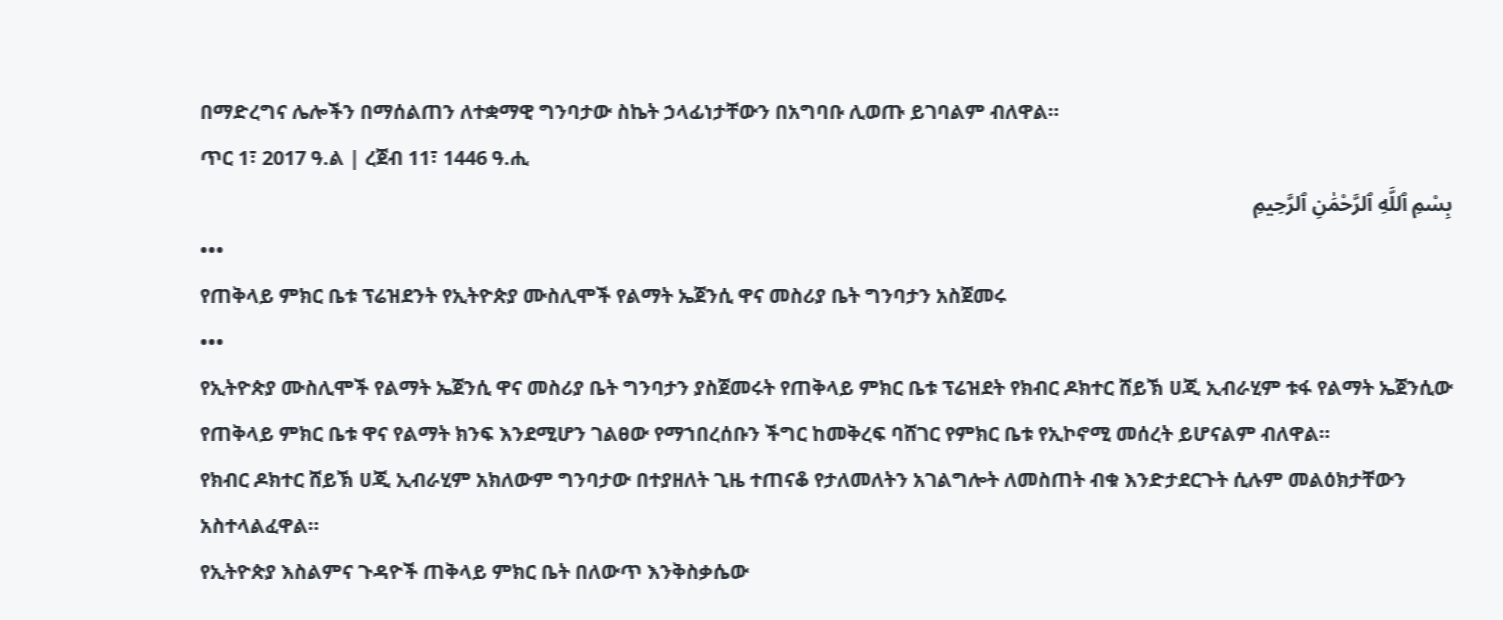በማድረግና ሌሎችን በማሰልጠን ለተቋማዊ ግንባታው ስኬት ኃላፊነታቸውን በአግባቡ ሊወጡ ይገባልም ብለዋል።
ጥር 1፣ 2017 ዓ.ል | ረጀብ 11፣ 1446 ዓ.ሒ
بِسْمِ ٱللَّهِ ٱلرَّحْمَٰنِ ٱلرَّحِيمِ
•••
የጠቅላይ ምክር ቤቱ ፕሬዝደንት የኢትዮጵያ ሙስሊሞች የልማት ኤጀንሲ ዋና መስሪያ ቤት ግንባታን አስጀመሩ
•••
የኢትዮጵያ ሙስሊሞች የልማት ኤጀንሲ ዋና መስሪያ ቤት ግንባታን ያስጀመሩት የጠቅላይ ምክር ቤቱ ፕሬዝደት የክብር ዶክተር ሸይኽ ሀጂ ኢብራሂም ቱፋ የልማት ኤጀንሲው የጠቅላይ ምክር ቤቱ ዋና የልማት ክንፍ እንደሚሆን ገልፀው የማኀበረሰቡን ችግር ከመቅረፍ ባሸገር የምክር ቤቱ የኢኮኖሚ መሰረት ይሆናልም ብለዋል።
የክብር ዶክተር ሸይኽ ሀጂ ኢብራሂም አክለውም ግንባታው በተያዘለት ጊዜ ተጠናቆ የታለመለትን አገልግሎት ለመስጠት ብቁ እንድታደርጉት ሲሉም መልዕክታቸውን አስተላልፈዋል።
የኢትዮጵያ እስልምና ጉዳዮች ጠቅላይ ምክር ቤት በለውጥ እንቅስቃሴው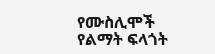የሙስሊሞች የልማት ፍላጎት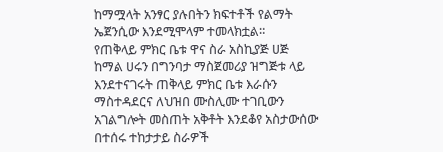ከማሟላት አንፃር ያሉበትን ክፍተቶች የልማት ኤጀንሲው እንደሚሞላም ተመላክቷል።
የጠቅላይ ምክር ቤቱ ዋና ስራ አስኪያጅ ሀጅ ከማል ሀሩን በግንባታ ማስጀመሪያ ዝግጅቱ ላይ እንደተናገሩት ጠቅላይ ምክር ቤቱ እራሱን ማስተዳደርና ለህዝበ ሙስሊሙ ተገቢውን አገልግሎት መስጠት አቅቶት እንደቆየ አስታውሰው በተሰሩ ተከታታይ ስራዎች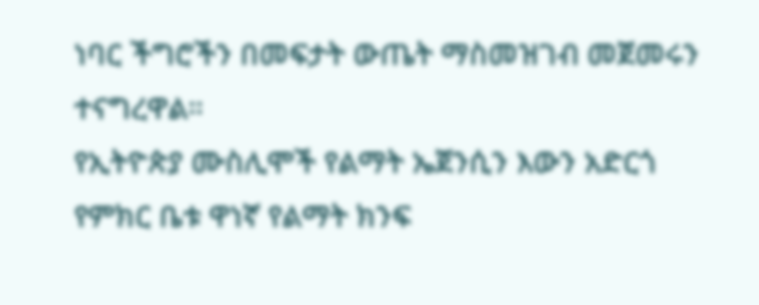ነባር ችግሮችን በመፍታት ውጤት ማስመዝገብ መጀመሩን ተናግረዋል።
የኢትዮጵያ ሙስሊሞች የልማት ኤጀንሲን እውን አድርጎ የምክር ቤቱ ዋነኛ የልማት ክንፍ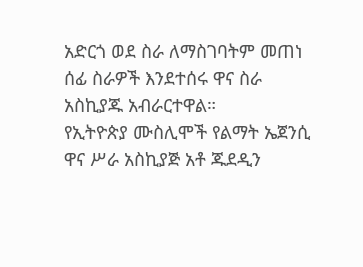አድርጎ ወደ ስራ ለማስገባትም መጠነ ሰፊ ስራዎች እንደተሰሩ ዋና ስራ አስኪያጁ አብራርተዋል።
የኢትዮጵያ ሙስሊሞች የልማት ኤጀንሲ ዋና ሥራ አስኪያጅ አቶ ጁደዲን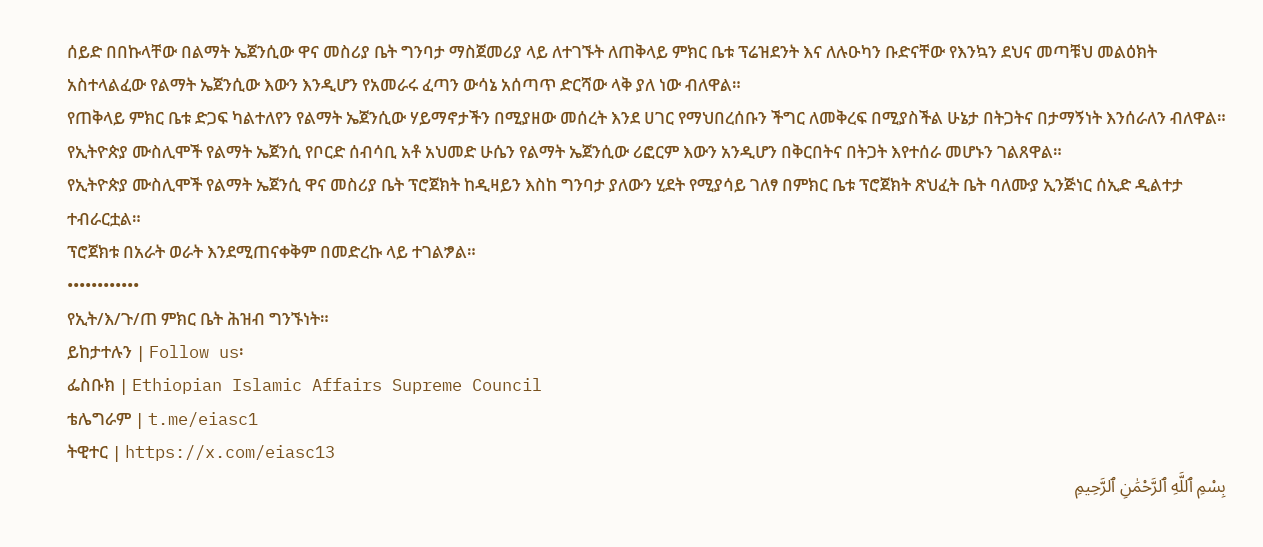ሰይድ በበኩላቸው በልማት ኤጀንሲው ዋና መስሪያ ቤት ግንባታ ማስጀመሪያ ላይ ለተገኙት ለጠቅላይ ምክር ቤቱ ፕሬዝደንት እና ለሉዑካን ቡድናቸው የእንኳን ደህና መጣቹህ መልዕክት አስተላልፈው የልማት ኤጀንሲው እውን እንዲሆን የአመራሩ ፈጣን ውሳኔ አሰጣጥ ድርሻው ላቅ ያለ ነው ብለዋል።
የጠቅላይ ምክር ቤቱ ድጋፍ ካልተለየን የልማት ኤጀንሲው ሃይማኖታችን በሚያዘው መሰረት እንደ ሀገር የማህበረሰቡን ችግር ለመቅረፍ በሚያስችል ሁኔታ በትጋትና በታማኝነት እንሰራለን ብለዋል።
የኢትዮጵያ ሙስሊሞች የልማት ኤጀንሲ የቦርድ ሰብሳቢ አቶ አህመድ ሁሴን የልማት ኤጀንሲው ሪፎርም እውን አንዲሆን በቅርበትና በትጋት እየተሰራ መሆኑን ገልጸዋል።
የኢትዮጵያ ሙስሊሞች የልማት ኤጀንሲ ዋና መስሪያ ቤት ፕሮጀክት ከዲዛይን እስከ ግንባታ ያለውን ሂደት የሚያሳይ ገለፃ በምክር ቤቱ ፕሮጀክት ጽህፈት ቤት ባለሙያ ኢንጅነር ሰኢድ ዲልተታ ተብራርቷል።
ፕሮጀክቱ በአራት ወራት እንደሚጠናቀቅም በመድረኩ ላይ ተገልፇል።
••••••••••••
የኢት/እ/ጉ/ጠ ምክር ቤት ሕዝብ ግንኙነት።
ይከታተሉን | Follow us፡
ፌስቡክ | Ethiopian Islamic Affairs Supreme Council
ቴሌግራም | t.me/eiasc1
ትዊተር | https://x.com/eiasc13
بِسْمِ ٱللَّهِ ٱلرَّحْمَٰنِ ٱلرَّحِيمِ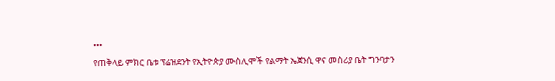•••
የጠቅላይ ምክር ቤቱ ፕሬዝደንት የኢትዮጵያ ሙስሊሞች የልማት ኤጀንሲ ዋና መስሪያ ቤት ግንባታን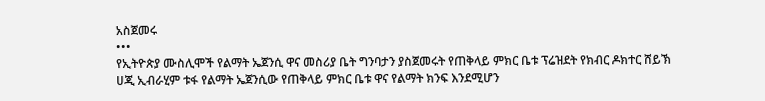አስጀመሩ
•••
የኢትዮጵያ ሙስሊሞች የልማት ኤጀንሲ ዋና መስሪያ ቤት ግንባታን ያስጀመሩት የጠቅላይ ምክር ቤቱ ፕሬዝደት የክብር ዶክተር ሸይኽ ሀጂ ኢብራሂም ቱፋ የልማት ኤጀንሲው የጠቅላይ ምክር ቤቱ ዋና የልማት ክንፍ እንደሚሆን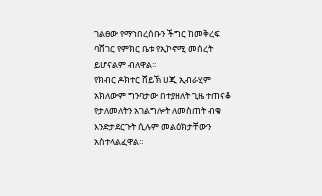ገልፀው የማኀበረሰቡን ችግር ከመቅረፍ ባሸገር የምክር ቤቱ የኢኮኖሚ መሰረት ይሆናልም ብለዋል።
የክብር ዶክተር ሸይኽ ሀጂ ኢብራሂም አክለውም ግንባታው በተያዘለት ጊዜ ተጠናቆ የታለመለትን አገልግሎት ለመስጠት ብቁ እንድታደርጉት ሲሉም መልዕክታቸውን አስተላልፈዋል።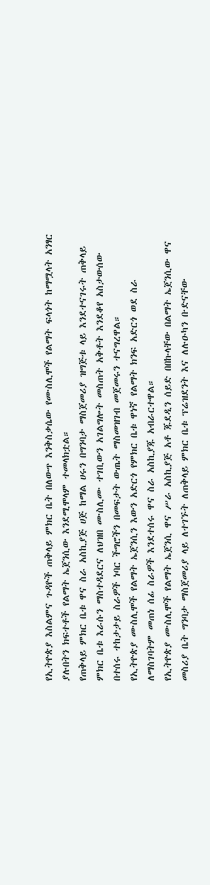የኢትዮጵያ እስልምና ጉዳዮች ጠቅላይ ምክር ቤት በለውጥ እንቅስቃሴው የሙስሊሞች የልማት ፍላጎት ከማሟላት አንፃር ያሉበትን ክፍተቶች የልማት ኤጀንሲው እንደሚሞላም ተመላክቷል።
የጠቅላይ ምክር ቤቱ ዋና ስራ አስኪያጅ ሀጅ ከማል ሀሩን በግንባታ ማስጀመሪያ ዝግጅቱ ላይ እንደተናገሩት ጠቅላይ ምክር ቤቱ እራሱን ማስተዳደርና ለህዝበ ሙስሊሙ ተገቢውን አገልግሎት መስጠት አቅቶት እንደቆየ አስታውሰው በተሰሩ ተከታታይ ስራዎች ነባር ችግሮችን በመፍታት ውጤት ማስመዝገብ መጀመሩን ተናግረዋል።
የኢትዮጵያ ሙስሊሞች የልማት ኤጀንሲን እውን አድርጎ የምክር ቤቱ ዋነኛ የልማት ክንፍ አድርጎ ወደ ስራ ለማስገባትም መጠነ ሰፊ ስራዎች እንደተሰሩ ዋና ስራ አስኪያጁ አብራርተዋል።
የኢትዮጵያ ሙስሊሞች የልማት ኤጀንሲ ዋና ሥራ አስኪያጅ አቶ ጁደዲን ሰይድ በበኩላቸው በልማት ኤጀንሲው ዋና መስሪያ ቤት ግንባታ ማስጀመሪያ ላይ ለተገኙት ለጠቅላይ ምክር ቤቱ ፕሬዝደንት እና ለሉዑካን ቡድናቸው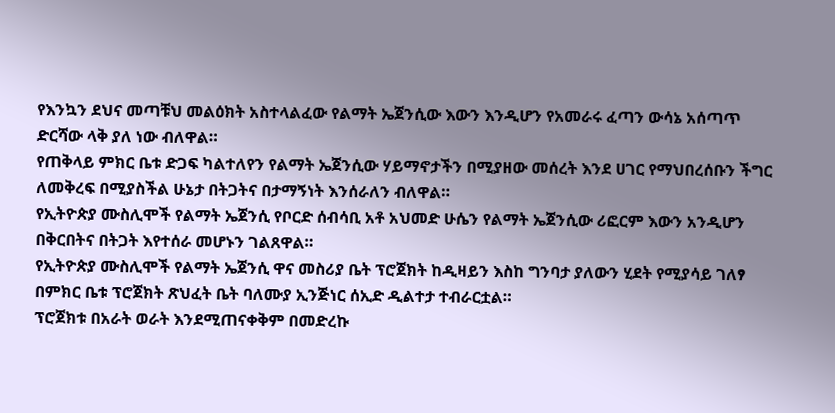የእንኳን ደህና መጣቹህ መልዕክት አስተላልፈው የልማት ኤጀንሲው እውን እንዲሆን የአመራሩ ፈጣን ውሳኔ አሰጣጥ ድርሻው ላቅ ያለ ነው ብለዋል።
የጠቅላይ ምክር ቤቱ ድጋፍ ካልተለየን የልማት ኤጀንሲው ሃይማኖታችን በሚያዘው መሰረት እንደ ሀገር የማህበረሰቡን ችግር ለመቅረፍ በሚያስችል ሁኔታ በትጋትና በታማኝነት እንሰራለን ብለዋል።
የኢትዮጵያ ሙስሊሞች የልማት ኤጀንሲ የቦርድ ሰብሳቢ አቶ አህመድ ሁሴን የልማት ኤጀንሲው ሪፎርም እውን አንዲሆን በቅርበትና በትጋት እየተሰራ መሆኑን ገልጸዋል።
የኢትዮጵያ ሙስሊሞች የልማት ኤጀንሲ ዋና መስሪያ ቤት ፕሮጀክት ከዲዛይን እስከ ግንባታ ያለውን ሂደት የሚያሳይ ገለፃ በምክር ቤቱ ፕሮጀክት ጽህፈት ቤት ባለሙያ ኢንጅነር ሰኢድ ዲልተታ ተብራርቷል።
ፕሮጀክቱ በአራት ወራት እንደሚጠናቀቅም በመድረኩ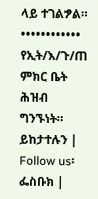ላይ ተገልፇል።
••••••••••••
የኢት/እ/ጉ/ጠ ምክር ቤት ሕዝብ ግንኙነት።
ይከታተሉን | Follow us፡
ፌስቡክ |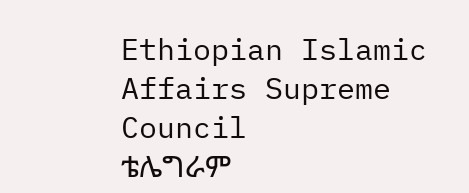Ethiopian Islamic Affairs Supreme Council
ቴሌግራም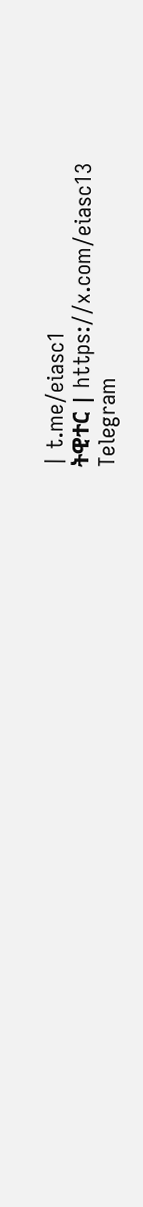| t.me/eiasc1
ትዊተር | https://x.com/eiasc13
Telegram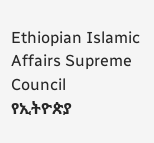Ethiopian Islamic Affairs Supreme Council
የኢትዮጵያ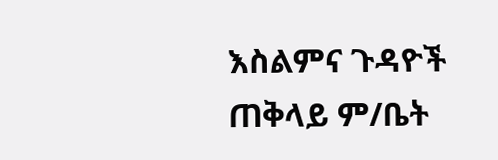እስልምና ጉዳዮች ጠቅላይ ም/ቤት